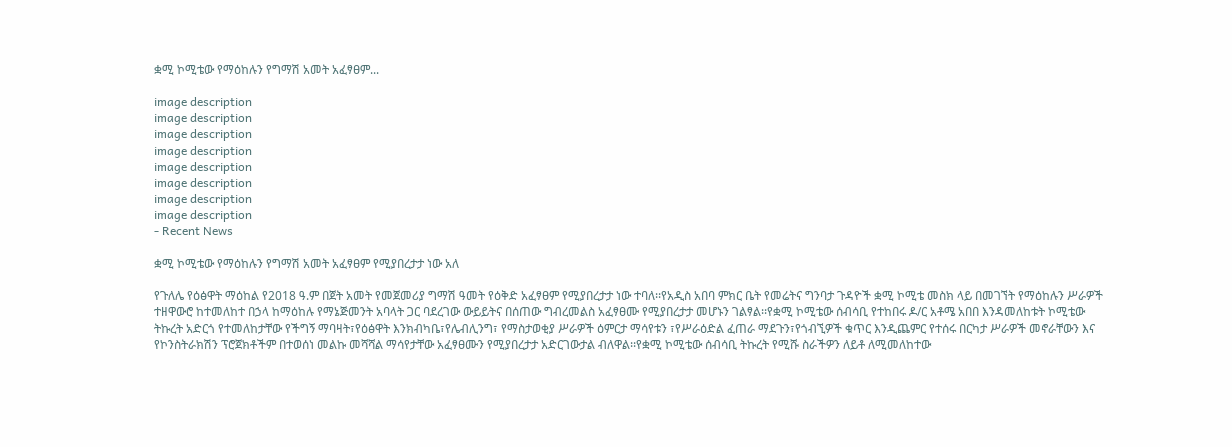ቋሚ ኮሚቴው የማዕከሉን የግማሽ አመት አፈፃፀም...

image description
image description
image description
image description
image description
image description
image description
image description
- Recent News

ቋሚ ኮሚቴው የማዕከሉን የግማሽ አመት አፈፃፀም የሚያበረታታ ነው አለ

የጉለሌ የዕፅዋት ማዕከል የ2018 ዓ.ም በጀት አመት የመጀመሪያ ግማሽ ዓመት የዕቅድ አፈፃፀም የሚያበረታታ ነው ተባለ፡፡የአዲስ አበባ ምክር ቤት የመሬትና ግንባታ ጉዳዮች ቋሚ ኮሚቴ መስክ ላይ በመገኘት የማዕከሉን ሥራዎች ተዘዋውሮ ከተመለከተ በኃላ ከማዕከሉ የማኔጅመንት አባላት ጋር ባደረገው ውይይትና በሰጠው ግብረመልስ አፈፃፀሙ የሚያበረታታ መሆኑን ገልፃል፡፡የቋሚ ኮሚቴው ሰብሳቢ የተከበሩ ዶ/ር አቶሜ አበበ እንዳመለከቱት ኮሚቴው ትኩረት አድርጎ የተመለከታቸው የችግኝ ማባዛት፣የዕፅዋት እንክብካቤ፣የሌብሊንግ፣ የማስታወቂያ ሥራዎች ዕምርታ ማሳየቱን ፣የሥራዕድል ፈጠራ ማደጉን፣የጎብኚዎች ቁጥር እንዲጨምር የተሰሩ በርካታ ሥራዎች መኖራቸውን እና የኮንስትራክሽን ፕሮጀክቶችም በተወሰነ መልኩ መሻሻል ማሳየታቸው አፈፃፀሙን የሚያበረታታ አድርገውታል ብለዋል፡፡የቋሚ ኮሚቴው ሰብሳቢ ትኩረት የሚሹ ስራችዎን ለይቶ ለሚመለከተው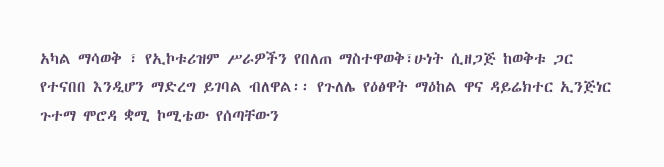አካል ማሳወቅ ፣ የኢኮቱሪዝም ሥራዎችን የበለጠ ማስተዋወቅ፣ሁነት ሲዘጋጅ ከወቅቱ ጋር የተናበበ እንዲሆን ማድረግ ይገባል ብለዋል፡፡ የጉለሌ የዕፅዋት ማዕከል ዋና ዳይሬክተር ኢንጅነር ጉተማ ሞሮዳ ቋሚ ኮሚቴው የሰጣቸውን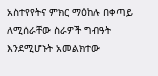አስተየየትና ምክር ማዕከሉ በቀጣይ ለሚሰራቸው ስራዎች ግብዓት እንደሚሆኑት አመልክተው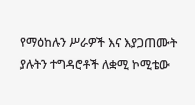የማዕከሉን ሥራዎች እና እያጋጠሙት ያሉትን ተግዳሮቶች ለቋሚ ኮሚቴው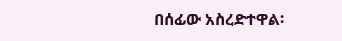በሰፊው አስረድተዋል፡